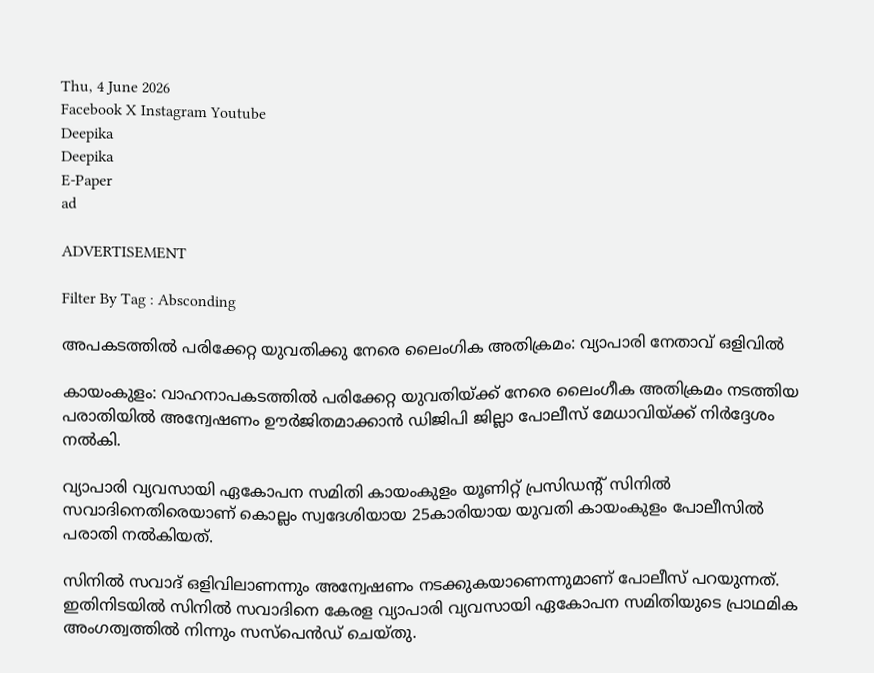Thu, 4 June 2026
Facebook X Instagram Youtube
Deepika
Deepika
E-Paper
ad

ADVERTISEMENT

Filter By Tag : Absconding

അപകടത്തിൽ പരിക്കേറ്റ യുവതിക്കു നേരെ ലൈംഗിക അതിക്രമം: വ്യാപാരി നേതാവ് ഒളിവിൽ

കായംകുളം: വാഹനാപകടത്തിൽ പരിക്കേറ്റ യുവതിയ്ക്ക് നേരെ ലൈംഗീക അതിക്രമം നടത്തിയ പരാതിയിൽ അന്വേഷണം ഊർജിതമാക്കാൻ ഡിജിപി ജില്ലാ പോലീസ് മേധാവിയ്ക്ക് നിർദ്ദേശം നൽകി.

വ്യാപാരി വ്യവസായി ഏകോപന സമിതി കായംകുളം യൂണിറ്റ് പ്രസിഡന്‍റ് സിനിൽ സവാദിനെതിരെയാണ് കൊല്ലം സ്വദേശിയായ 25കാരിയായ യുവതി കായംകുളം പോലീസിൽ പരാതി നൽകിയത്.

സിനിൽ സവാദ് ഒളിവിലാണന്നും അന്വേഷണം നടക്കുകയാണെന്നുമാണ് പോലീസ് പറയുന്നത്. ഇതിനിടയിൽ സിനിൽ സവാദിനെ കേരള വ്യാപാരി വ്യവസായി ഏകോപന സമിതിയുടെ പ്രാഥമിക അംഗത്വത്തിൽ നിന്നും സസ്‌പെൻഡ് ചെയ്തു.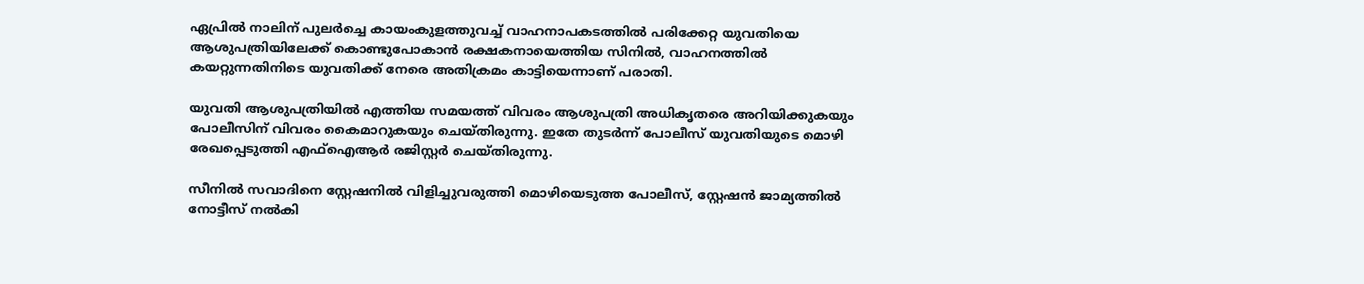ഏപ്രിൽ നാലിന് പുലർച്ചെ കായംകുളത്തുവച്ച് വാഹനാപകടത്തിൽ പരിക്കേറ്റ യുവതിയെ ആശുപത്രിയിലേക്ക് കൊണ്ടുപോകാൻ രക്ഷകനായെത്തിയ സിനിൽ, വാഹനത്തിൽ കയറ്റുന്നതിനിടെ യുവതിക്ക് നേരെ അതിക്രമം കാട്ടിയെന്നാണ് പരാതി.

യുവതി ആശുപത്രിയിൽ എത്തിയ സമയത്ത് വിവരം ആശുപത്രി അധികൃതരെ അറിയിക്കുകയും പോലീസിന് വിവരം കൈമാറുകയും ചെയ്തിരുന്നു. ഇതേ തുടർന്ന് പോലീസ് യുവതിയുടെ മൊഴി രേഖപ്പെടുത്തി എഫ്ഐആർ രജിസ്റ്റർ ചെയ്തിരുന്നു.

സീനിൽ സവാദിനെ സ്റ്റേഷനിൽ വിളിച്ചുവരുത്തി മൊഴിയെടുത്ത പോലീസ്, സ്റ്റേഷൻ ജാമ്യത്തിൽ നോട്ടീസ് നൽകി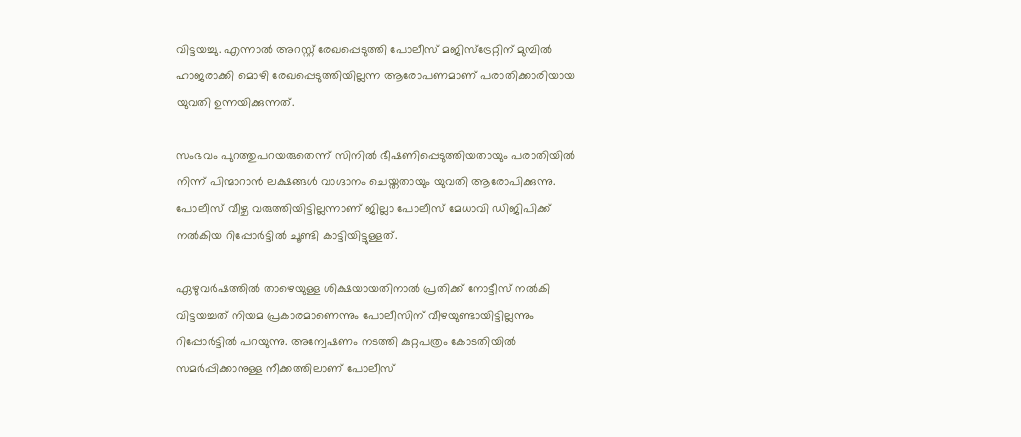വിട്ടയച്ചു. എന്നാൽ അറസ്റ്റ് രേഖപ്പെടുത്തി പോലീസ് മജിസ്‌ട്രേറ്റിന് മുമ്പിൽ ഹാജരാക്കി മൊഴി രേഖപ്പെടുത്തിയില്ലന്ന ആരോപണമാണ് പരാതിക്കാരിയായ യുവതി ഉന്നയിക്കുന്നത്.

സംഭവം പുറത്തുപറയരുതെന്ന് സിനിൽ ഭീഷണിപ്പെടുത്തിയതായും പരാതിയിൽ നിന്ന് പിന്മാറാൻ ലക്ഷങ്ങൾ വാഗ്ദാനം ചെയ്തതായും യുവതി ആരോപിക്കുന്നു. പോലീസ് വീഴ്ച വരുത്തിയിട്ടില്ലന്നാണ് ജില്ലാ പോലീസ് മേധാവി ഡിജിപിക്ക് നൽകിയ റിപ്പോർട്ടിൽ ചൂണ്ടി കാട്ടിയിട്ടുള്ളത്.

ഏഴുവർഷത്തിൽ താഴെയുള്ള ശിക്ഷയായതിനാൽ പ്രതിക്ക് നോട്ടീസ് നൽകി വിട്ടയച്ചത് നിയമ പ്രകാരമാണെന്നും പോലീസിന് വീഴയുണ്ടായിട്ടില്ലന്നും റിപ്പോർട്ടിൽ പറയുന്നു. അന്വേഷണം നടത്തി കുറ്റപത്രം കോടതിയിൽ സമർപ്പിക്കാനുള്ള നീക്കത്തിലാണ് പോലീസ്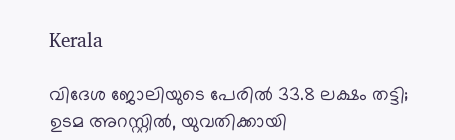Kerala

വിദേശ ജോലിയുടെ പേരിൽ 33.8 ലക്ഷം തട്ടി; ഉടമ അറസ്റ്റില്‍, യുവതിക്കായി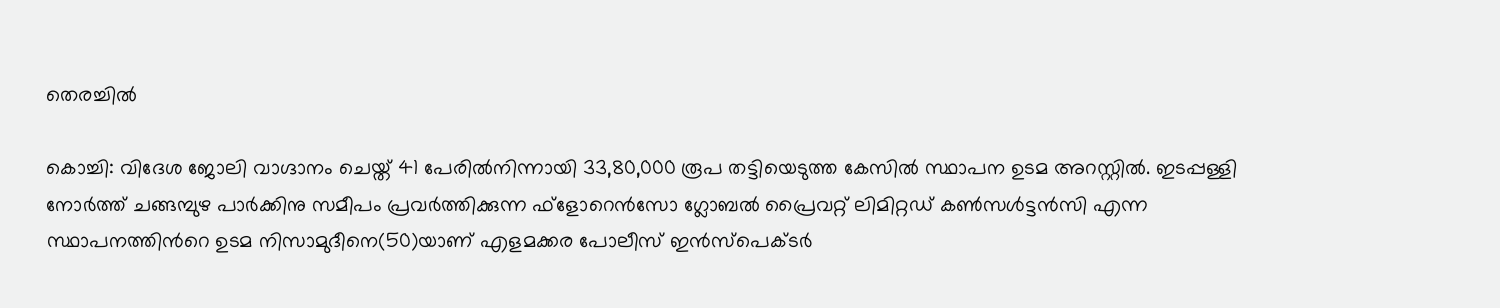തെരച്ചിൽ

കൊച്ചി: വിദേശ ജോലി വാഗ്ദാനം ചെയ്ത് 41 പേരില്‍നിന്നായി 33,80,000 രൂപ തട്ടിയെടുത്ത കേസില്‍ സ്ഥാപന ഉടമ അറസ്റ്റില്‍. ഇടപ്പള്ളി നോര്‍ത്ത് ചങ്ങമ്പുഴ പാര്‍ക്കിനു സമീപം പ്രവര്‍ത്തിക്കുന്ന ഫ്‌ളോറെന്‍സോ ഗ്ലോബല്‍ പ്രൈവറ്റ് ലിമിറ്റഡ് കണ്‍സള്‍ട്ടന്‍സി എന്ന സ്ഥാപനത്തിന്‍റെ ഉടമ നിസാമുദീനെ(50)യാണ് എളമക്കര പോലീസ് ഇന്‍സ്‌പെക്ടര്‍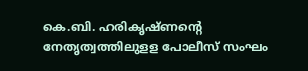കെ.ബി. ഹരികൃഷ്ണന്‍റെ നേതൃത്വത്തിലുളള പോലീസ് സംഘം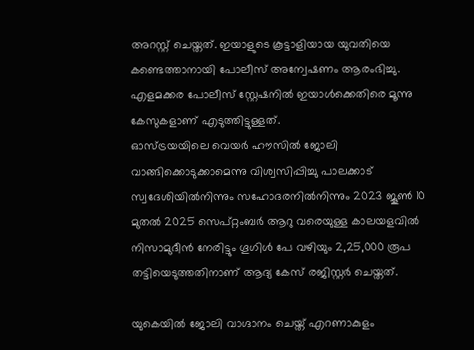അറസ്റ്റ് ചെയ്തത്. ഇയാളുടെ കൂട്ടാളിയായ യുവതിയെ കണ്ടെത്താനായി പോലീസ് അന്വേഷണം ആരംഭിച്ചു.
എളമക്കര പോലീസ് സ്റ്റേഷനില്‍ ഇയാള്‍ക്കെതിരെ മൂന്നു കേസുകളാണ് എടുത്തിട്ടുള്ളത്.
ഓസ്ട്രയയിലെ വെയര്‍ ഹൗസില്‍ ജോലി വാങ്ങിക്കൊടുക്കാമെന്നു വിശ്വസിപ്പിച്ചു പാലക്കാട് സ്വദേശിയില്‍നിന്നും സഹോദരനില്‍നിന്നും 2023 ജൂണ്‍ 10 മുതല്‍ 2025 സെപ്റ്റംബര്‍ ആറു വരെയുള്ള കാലയളവില്‍ നിസാമുദീന്‍ നേരിട്ടും ഗൂഗിള്‍ പേ വഴിയും 2,25,000 രൂപ തട്ടിയെടുത്തതിനാണ് ആദ്യ കേസ് രജിസ്റ്റര്‍ ചെയ്തത്.

യുകെയില്‍ ജോലി വാഗ്ദാനം ചെയ്ത് എറണാകുളം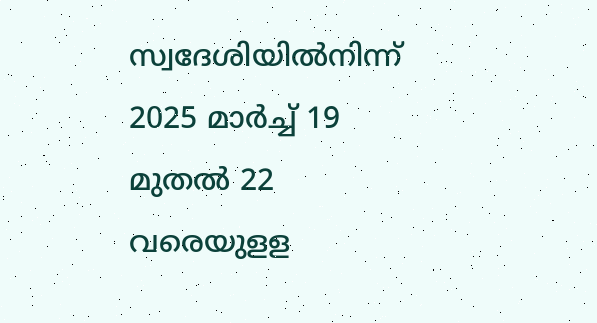സ്വദേശിയില്‍നിന്ന് 2025 മാര്‍ച്ച് 19 മുതല്‍ 22 വരെയുളള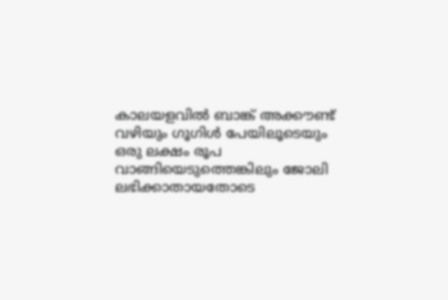കാലയളവില്‍ ബാങ്ക് അക്കൗണ്ട് വഴിയും ഗൂഗിള്‍ പേയിലൂടെയും ഒരു ലക്ഷം രൂപ വാങ്ങിയെടുത്തെങ്കിലും ജോലി ലഭിക്കാതായതോടെ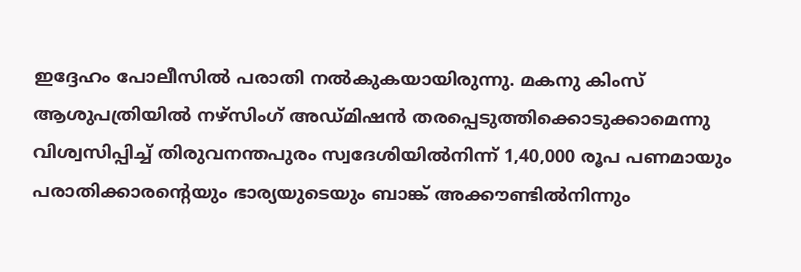ഇദ്ദേഹം പോലീസില്‍ പരാതി നല്‍കുകയായിരുന്നു. മകനു കിംസ് ആശുപത്രിയില്‍ നഴ്‌സിംഗ് അഡ്മിഷന്‍ തരപ്പെടുത്തിക്കൊടുക്കാമെന്നു വിശ്വസിപ്പിച്ച് തിരുവനന്തപുരം സ്വദേശിയില്‍നിന്ന് 1,40,000 രൂപ പണമായും പരാതിക്കാരന്‍റെയും ഭാര്യയുടെയും ബാങ്ക് അക്കൗണ്ടില്‍നിന്നും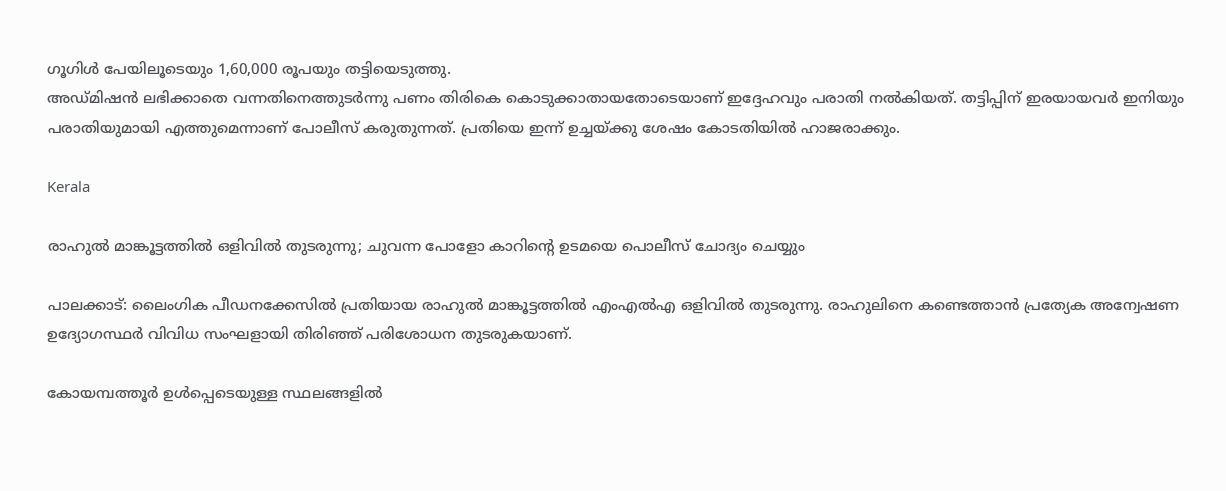ഗൂഗിള്‍ പേയിലൂടെയും 1,60,000 രൂപയും തട്ടിയെടുത്തു.
അഡ്മിഷന്‍ ലഭിക്കാതെ വന്നതിനെത്തുടർന്നു പണം തിരികെ കൊടുക്കാതായതോടെയാണ് ഇദ്ദേഹവും പരാതി നല്‍കിയത്. തട്ടിപ്പിന് ഇരയായവര്‍ ഇനിയും പരാതിയുമായി എത്തുമെന്നാണ് പോലീസ് കരുതുന്നത്. പ്രതിയെ ഇന്ന് ഉച്ചയ്ക്കു ശേഷം കോടതിയില്‍ ഹാജരാക്കും.

Kerala

രാഹുൽ മാങ്കൂട്ടത്തിൽ ഒളിവിൽ തുടരുന്നു; ചുവന്ന പോളോ കാറിന്‍റെ ഉടമയെ പൊലീസ് ചോദ്യം ചെയ്യും

പാലക്കാട്: ലൈംഗിക പീഡനക്കേസിൽ പ്രതിയായ രാഹുൽ മാങ്കൂട്ടത്തിൽ എംഎൽഎ ഒളിവിൽ തുടരുന്നു. രാഹുലിനെ കണ്ടെത്താൻ പ്രത്യേക അന്വേഷണ ഉദ്യോഗസ്ഥർ വിവിധ സംഘളായി തിരിഞ്ഞ് പരിശോധന തുടരുകയാണ്.

കോയമ്പത്തൂർ ഉൾപ്പെടെയുള്ള സ്ഥലങ്ങളിൽ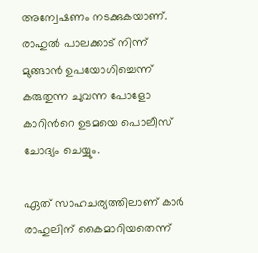അന്വേഷണം നടക്കുകയാണ്. രാഹുൽ പാലക്കാട് നിന്ന് മുങ്ങാൻ ഉപയോഗിച്ചെന്ന് കരുതുന്ന ചുവന്ന പോളോ കാറിന്‍റെ ഉടമയെ പൊലീസ് ചോദ്യം ചെയ്യും.

ഏത് സാഹചര്യത്തിലാണ് കാർ രാഹുലിന് കൈമാറിയതെന്ന്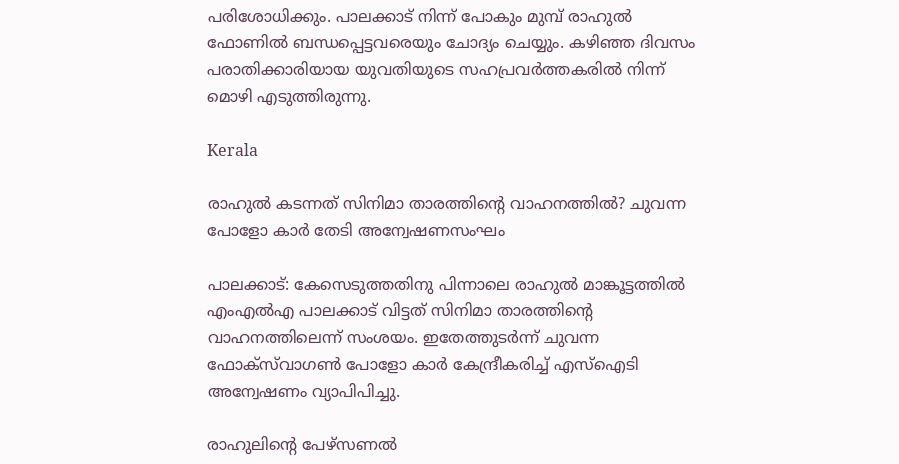പരിശോധിക്കും. പാലക്കാട് നിന്ന് പോകും മുമ്പ് രാഹുൽ ഫോണിൽ ബന്ധപ്പെട്ടവരെയും ചോദ്യം ചെയ്യും. കഴിഞ്ഞ ദിവസം പരാതിക്കാരിയായ യുവതിയുടെ സഹപ്രവർത്തകരിൽ നിന്ന് മൊഴി എടുത്തിരുന്നു.

Kerala

രാഹുല്‍ കടന്നത് സിനിമാ താരത്തിന്‍റെ വാഹനത്തിൽ? ചുവന്ന പോളോ കാർ തേടി അന്വേഷണസംഘം

പാലക്കാട്: കേസെടുത്തതിനു പിന്നാലെ രാഹുല്‍ മാങ്കൂട്ടത്തില്‍ എംഎല്‍എ പാലക്കാട് വിട്ടത് സിനിമാ താരത്തിന്‍റെ വാഹനത്തിലെന്ന് സംശയം. ഇതേത്തുടർന്ന് ചുവന്ന ഫോക്സ്‌വാഗൺ പോളോ കാര്‍ കേന്ദ്രീകരിച്ച് എസ്‌ഐടി അന്വേഷണം വ്യാപിപിച്ചു.

രാഹുലിന്‍റെ പേഴ്‌സണൽ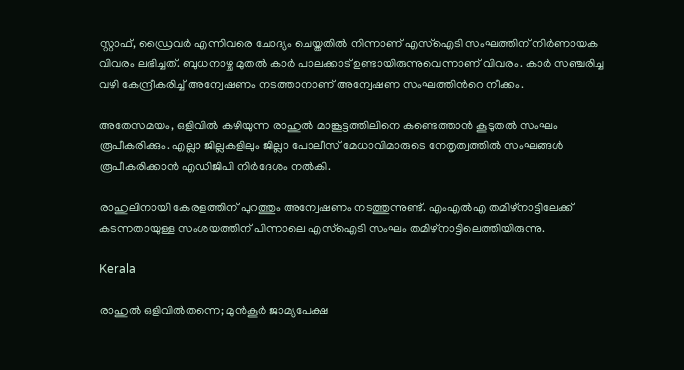സ്റ്റാഫ്, ഡ്രൈവർ എന്നിവരെ ചോദ്യം ചെയ്തതിൽ നിന്നാണ് എസ്‌ഐടി സംഘത്തിന് നിർണായക വിവരം ലഭിച്ചത്. ബുധനാഴ്ച മുതൽ കാർ പാലക്കാട് ഉണ്ടായിരുന്നുവെന്നാണ് വിവരം. കാർ സഞ്ചരിച്ച വഴി കേന്ദ്രീകരിച്ച് അന്വേഷണം നടത്താനാണ് അന്വേഷണ സംഘത്തിന്‍റെ നീക്കം.

അതേസമയം, ഒളിവിൽ കഴിയുന്ന രാഹുൽ മാങ്കൂട്ടത്തിലിനെ കണ്ടെത്താൻ കൂടുതൽ സംഘം രൂപീകരിക്കും. എല്ലാ ജില്ലകളിലും ജില്ലാ പോലീസ് മേധാവിമാരുടെ നേതൃത്വത്തിൽ സംഘങ്ങൾ രൂപീകരിക്കാൻ എഡിജിപി നിർദേശം നൽകി.

രാഹുലിനായി കേരളത്തിന് പുറത്തും അന്വേഷണം നടത്തുന്നുണ്ട്. എംഎൽഎ തമിഴ്‌നാട്ടിലേക്ക് കടന്നതായുള്ള സംശയത്തിന് പിന്നാലെ എസ്‌ഐടി സംഘം തമിഴ്‌നാട്ടിലെത്തിയിരുന്നു.

Kerala

രാഹുൽ ഒളിവിൽതന്നെ; മുൻകൂർ ജാമ്യപേക്ഷ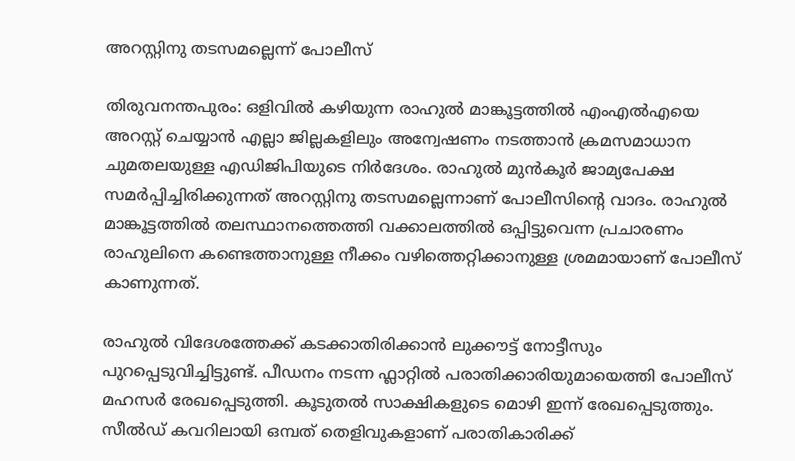അറസ്റ്റിനു തടസമല്ലെന്ന് പോലീസ്

തിരുവനന്തപുരം: ഒളിവിൽ കഴിയുന്ന രാഹുൽ മാങ്കൂട്ടത്തിൽ എംഎൽഎയെ അറസ്റ്റ് ചെയ്യാൻ എല്ലാ ജില്ലകളിലും അന്വേഷണം നടത്താൻ ക്രമസമാധാന ചുമതലയുള്ള എഡിജിപിയുടെ നിർദേശം. രാഹുൽ മുൻകൂർ ജാമ്യപേക്ഷ സമർപ്പിച്ചിരിക്കുന്നത് അറസ്റ്റിനു തടസമല്ലെന്നാണ് പോലീസിന്‍റെ വാദം. രാഹുൽ മാങ്കൂട്ടത്തിൽ തലസ്ഥാനത്തെത്തി വക്കാലത്തിൽ ഒപ്പിട്ടുവെന്ന പ്രചാരണം രാഹുലിനെ കണ്ടെത്താനുള്ള നീക്കം വഴിത്തെറ്റിക്കാനുള്ള ശ്രമമായാണ് പോലീസ് കാണുന്നത്.

രാഹുൽ വിദേശത്തേക്ക് കടക്കാതിരിക്കാൻ ലുക്കൗട്ട് നോട്ടീസും പുറപ്പെടുവിച്ചിട്ടുണ്ട്. പീഡനം നടന്ന ഫ്ലാറ്റിൽ പരാതിക്കാരിയുമായെത്തി പോലീസ് മഹസർ രേഖപ്പെടുത്തി. കൂടുതൽ സാക്ഷികളുടെ മൊഴി ഇന്ന് രേഖപ്പെടുത്തും. സീൽഡ് കവറിലായി ഒമ്പത് തെളിവുകളാണ് പരാതികാരിക്ക്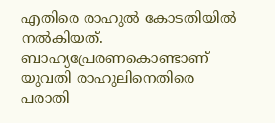എതിരെ രാഹുൽ കോടതിയിൽ നൽകിയത്. ബാഹ്യപ്രേരണകൊണ്ടാണ് യുവതി രാഹുലിനെതിരെ പരാതി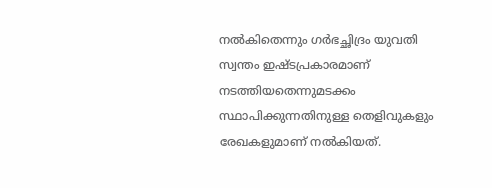നൽകിതെന്നും ഗര്‍ഭച്ഛിദ്രം യുവതി സ്വന്തം ഇഷ്ടപ്രകാരമാണ് നടത്തിയതെന്നുമടക്കം സ്ഥാപിക്കുന്നതിനുള്ള തെളിവുകളും രേഖകളുമാണ് നൽകിയത്.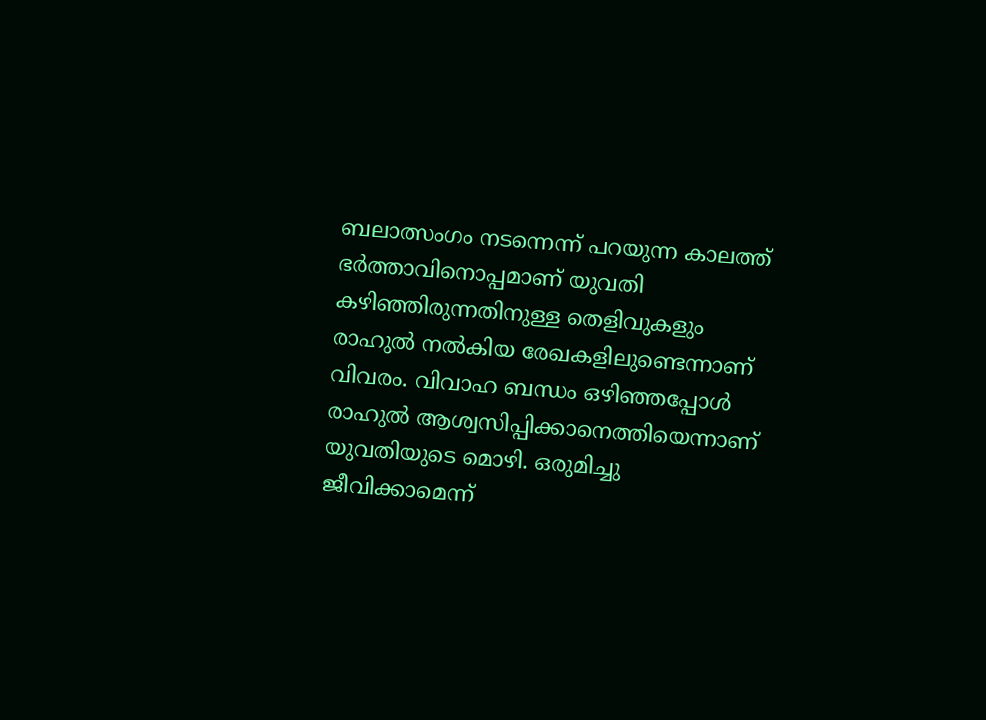ബലാത്സംഗം നടന്നെന്ന് പറയുന്ന കാലത്ത് ഭര്‍ത്താവിനൊപ്പമാണ് യുവതി കഴിഞ്ഞിരുന്നതിനുള്ള തെളിവുകളും രാഹുൽ നൽകിയ രേഖകളിലുണ്ടെന്നാണ് വിവരം. വിവാഹ ബന്ധം ഒഴിഞ്ഞപ്പോൾ രാഹുൽ ആശ്വസിപ്പിക്കാനെത്തിയെന്നാണ് യുവതിയുടെ മൊഴി. ഒരുമിച്ചു ജീവിക്കാമെന്ന്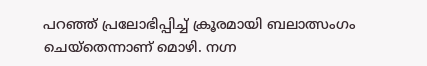പറഞ്ഞ് പ്രലോഭിപ്പിച്ച് ക്രൂരമായി ബലാത്സംഗം ചെയ്തെന്നാണ് മൊഴി. നഗ്ന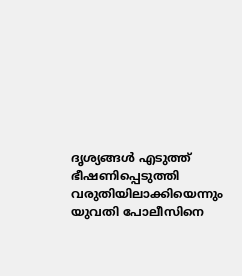ദൃശ്യങ്ങൾ എടുത്ത് ഭീഷണിപ്പെടുത്തി വരുതിയിലാക്കിയെന്നും യുവതി പോലീസിനെ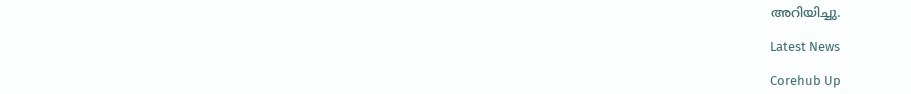അറിയിച്ചു.

Latest News

Corehub Up